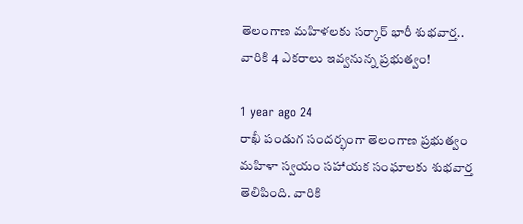తెలంగాణ మహిళలకు సర్కార్ భారీ శుభవార్త.. వారికి 4 ఎకరాలు ఇవ్వనున్న ప్రభుత్వం!

1 year ago 24
రాఖీ పండుగ సందర్భంగా తెలంగాణ ప్రభుత్వం మహిళా స్వయం సహాయక సంఘాలకు శుభవార్త తెలిపింది. వారికి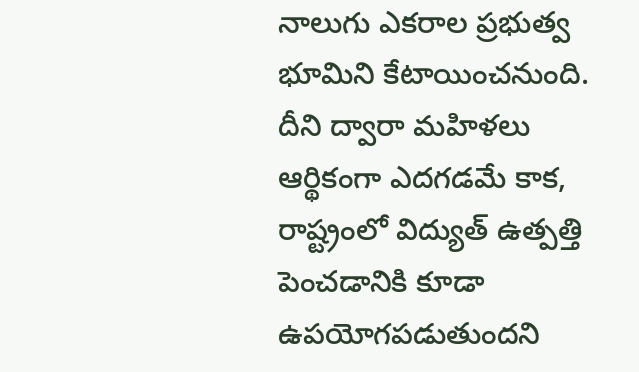నాలుగు ఎకరాల ప్రభుత్వ భూమిని కేటాయించనుంది. దీని ద్వారా మహిళలు ఆర్థికంగా ఎదగడమే కాక, రాష్ట్రంలో విద్యుత్ ఉత్పత్తి పెంచడానికి కూడా ఉపయోగపడుతుందని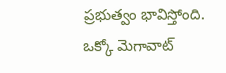ప్రభుత్వం భావిస్తోంది. ఒక్కో మెగావాట్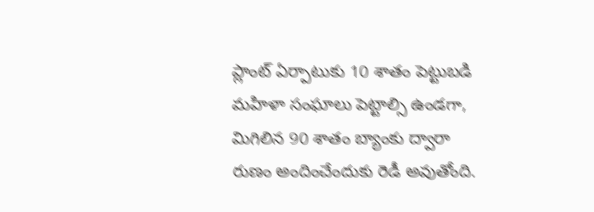ప్లాంట్ ఏర్పాటుకు 10 శాతం పెట్టుబడి మహిళా సంఘాలు పెట్టాల్సి ఉండగా, మిగిలిన 90 శాతం బ్యాంకు ద్వారా రుణం అందించేందుకు రెడీ అవుతోంది.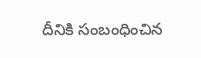దీనికి సంబంధించిన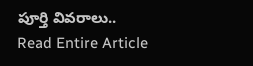పూర్తి వివరాలు..
Read Entire Article